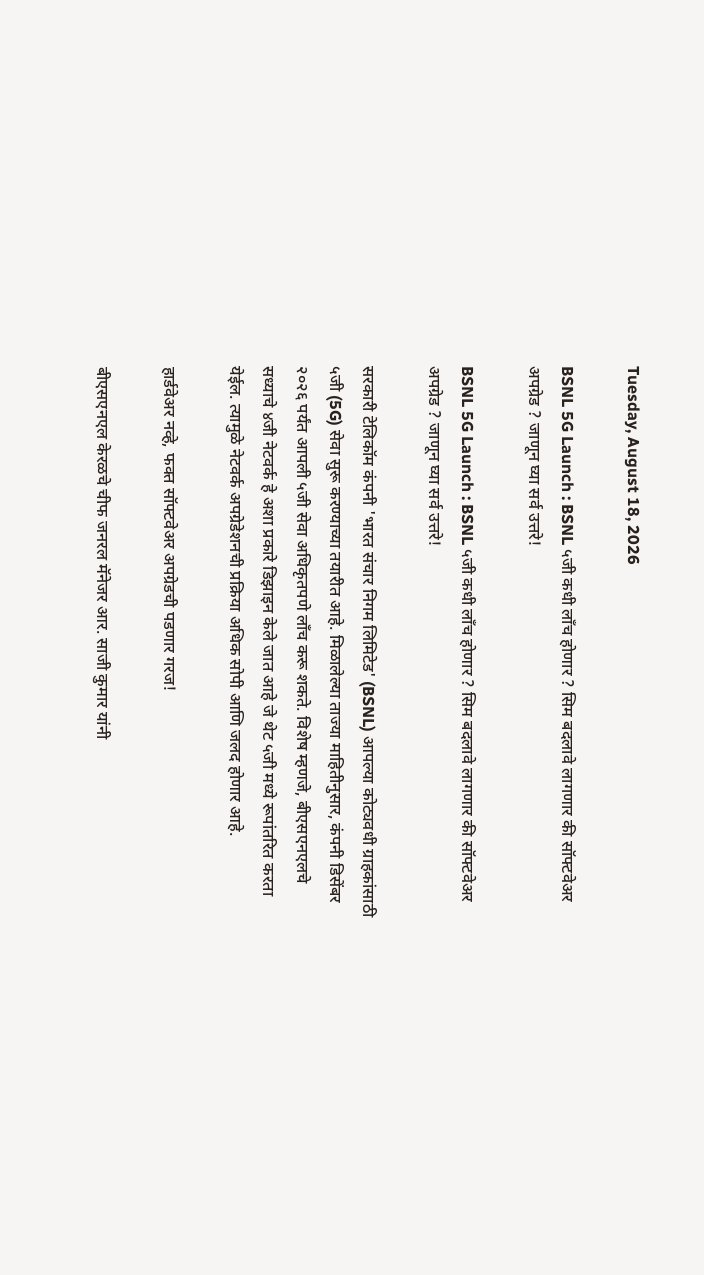Tuesday, August 18, 2026

BSNL 5G Launch : BSNL ५जी कधी लाँच होणार ? सिम बदलावे लागणार की सॉफ्टवेअर अपग्रेड ? जाणून घ्या सर्व उत्तरे!

BSNL 5G Launch : BSNL ५जी कधी लाँच होणार ? सिम बदलावे लागणार की सॉफ्टवेअर अपग्रेड ? जाणून घ्या सर्व उत्तरे!

सरकारी टेलिकॉम कंपनी 'भारत संचार निगम लिमिटेड' (BSNL) आपल्या कोट्यवधी ग्राहकांसाठी ५जी (5G) सेवा सुरू करण्याच्या तयारीत आहे. मिळालेल्या ताज्या माहितीनुसार, कंपनी डिसेंबर २०२६ पर्यंत आपली ५जी सेवा अधिकृतपणे लाँच करू शकते. विशेष म्हणजे, बीएसएनएलचे सध्याचे ४जी नेटवर्क हे अशा प्रकारे डिझाइन केले जात आहे जे थेट ५जी मध्ये रूपांतरित करता येईल. त्यामुळे नेटवर्क अपग्रेडेशनची प्रक्रिया अधिक सोपी आणि जलद होणार आहे.

हार्डवेअर नव्हे, फक्त सॉफ्टवेअर अपग्रेडची पडणार गरज!

बीएसएनएल केरळचे चीफ जनरल मॅनेजर आर. साजी कुमार यांनी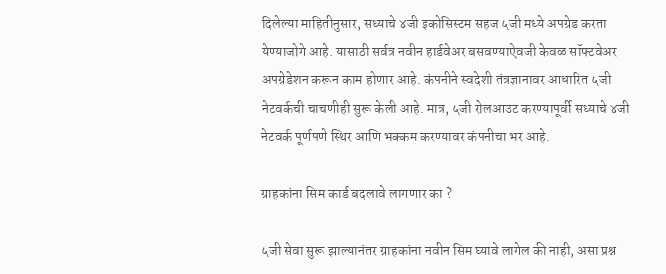दिलेल्या माहितीनुसार, सध्याचे ४जी इकोसिस्टम सहज ५जी मध्ये अपग्रेड करता येण्याजोगे आहे. यासाठी सर्वत्र नवीन हार्डवेअर बसवण्याऐवजी केवळ सॉफ्टवेअर अपग्रेडेशन करून काम होणार आहे. कंपनीने स्वदेशी तंत्रज्ञानावर आधारित ५जी नेटवर्कची चाचणीही सुरू केली आहे. मात्र, ५जी रोलआउट करण्यापूर्वी सध्याचे ४जी नेटवर्क पूर्णपणे स्थिर आणि भक्कम करण्यावर कंपनीचा भर आहे.

ग्राहकांना सिम कार्ड बदलावे लागणार का ?

५जी सेवा सुरू झाल्यानंतर ग्राहकांना नवीन सिम घ्यावे लागेल की नाही, असा प्रश्न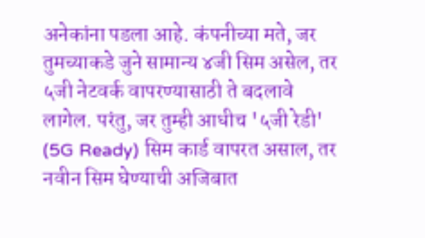अनेकांना पडला आहे. कंपनीच्या मते, जर तुमच्याकडे जुने सामान्य ४जी सिम असेल, तर ५जी नेटवर्क वापरण्यासाठी ते बदलावे लागेल. परंतु, जर तुम्ही आधीच '५जी रेडी' (5G Ready) सिम कार्ड वापरत असाल, तर नवीन सिम घेण्याची अजिबात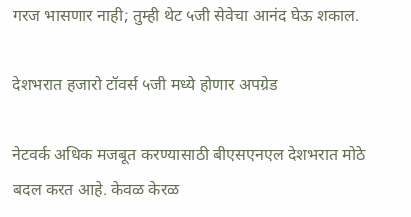गरज भासणार नाही; तुम्ही थेट ५जी सेवेचा आनंद घेऊ शकाल.

देशभरात हजारो टॉवर्स ५जी मध्ये होणार अपग्रेड

नेटवर्क अधिक मजबूत करण्यासाठी बीएसएनएल देशभरात मोठे बदल करत आहे. केवळ केरळ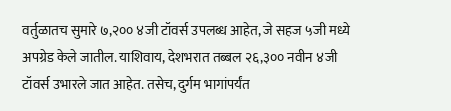वर्तुळातच सुमारे ७,२०० ४जी टॉवर्स उपलब्ध आहेत, जे सहज ५जी मध्ये अपग्रेड केले जातील. याशिवाय, देशभरात तब्बल २६,३०० नवीन ४जी टॉवर्स उभारले जात आहेत. तसेच, दुर्गम भागांपर्यंत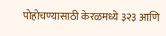पोहोचण्यासाठी केरळमध्ये ३२३ आणि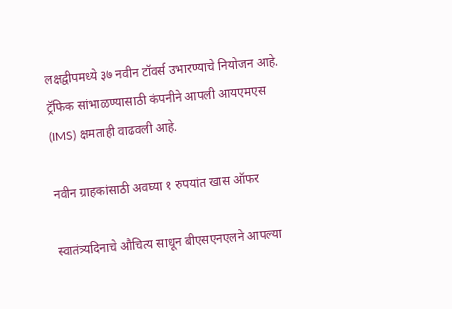लक्षद्वीपमध्ये ३७ नवीन टॉवर्स उभारण्याचे नियोजन आहे. ट्रॅफिक सांभाळण्यासाठी कंपनीने आपली आयएमएस (IMS) क्षमताही वाढवली आहे.

नवीन ग्राहकांसाठी अवघ्या १ रुपयांत खास ऑफर

स्वातंत्र्यदिनाचे औचित्य साधून बीएसएनएलने आपल्या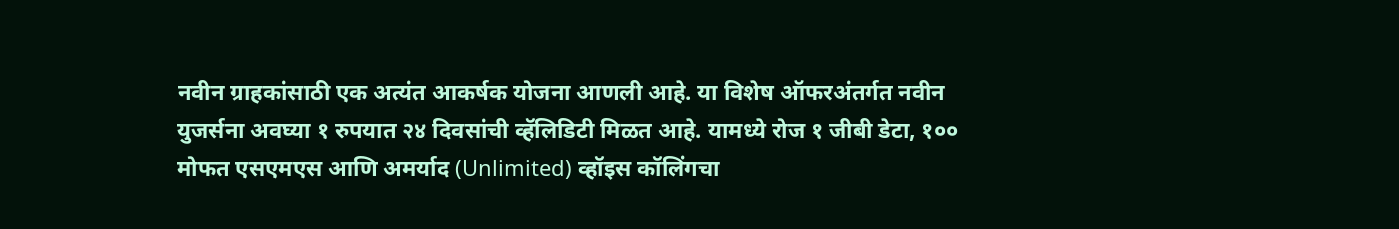नवीन ग्राहकांसाठी एक अत्यंत आकर्षक योजना आणली आहे. या विशेष ऑफरअंतर्गत नवीन युजर्सना अवघ्या १ रुपयात २४ दिवसांची व्हॅलिडिटी मिळत आहे. यामध्ये रोज १ जीबी डेटा, १०० मोफत एसएमएस आणि अमर्याद (Unlimited) व्हॉइस कॉलिंगचा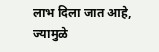लाभ दिला जात आहे, ज्यामुळे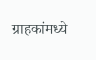ग्राहकांमध्ये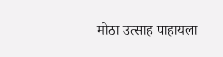मोठा उत्साह पाहायला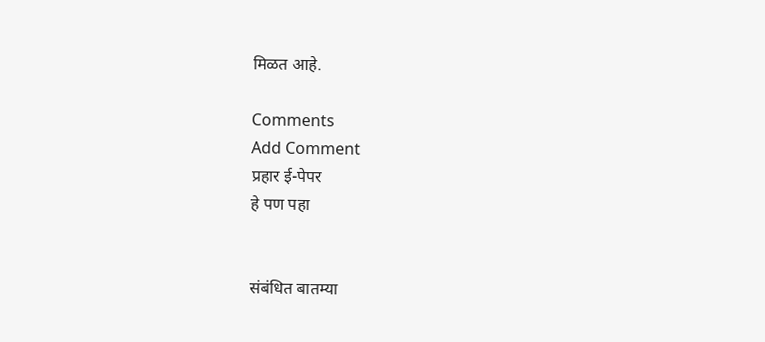मिळत आहे.

Comments
Add Comment
प्रहार ई-पेपर
हे पण पहा


संबंधित बातम्या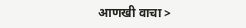आणखी वाचा >